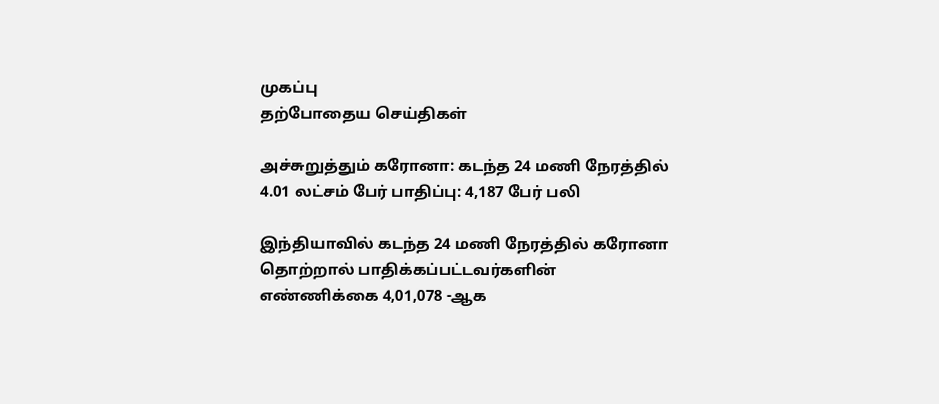முகப்பு
தற்போதைய செய்திகள்

அச்சுறுத்தும் கரோனா: கடந்த 24 மணி நேரத்தில் 4.01 லட்சம் பேர் பாதிப்பு: 4,187 பேர் பலி

இந்தியாவில் கடந்த 24 மணி நேரத்தில் கரோனா தொற்றால் பாதிக்கப்பட்டவர்களின் எண்ணிக்கை 4,01,078 -ஆக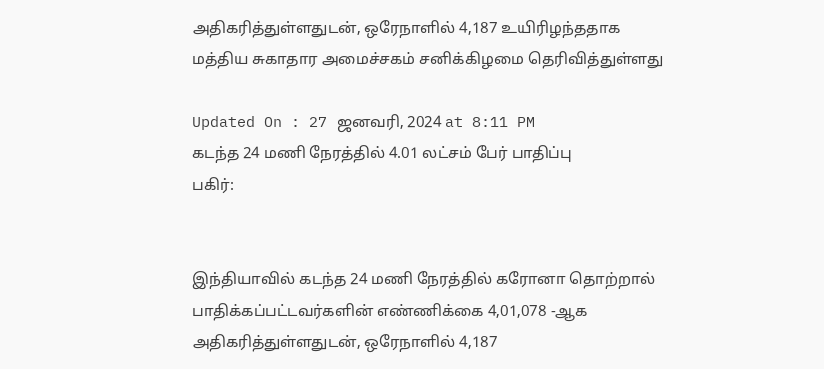அதிகரித்துள்ளதுடன், ஒரேநாளில் 4,187 உயிரிழந்ததாக மத்திய சுகாதார அமைச்சகம் சனிக்கிழமை தெரிவித்துள்ளது

Updated On : 27 ஜனவரி, 2024 at 8:11 PM
கடந்த 24 மணி நேரத்தில் 4.01 லட்சம் பேர் பாதிப்பு
பகிர்:


இந்தியாவில் கடந்த 24 மணி நேரத்தில் கரோனா தொற்றால் பாதிக்கப்பட்டவர்களின் எண்ணிக்கை 4,01,078 -ஆக அதிகரித்துள்ளதுடன், ஒரேநாளில் 4,187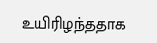உயிரிழந்ததாக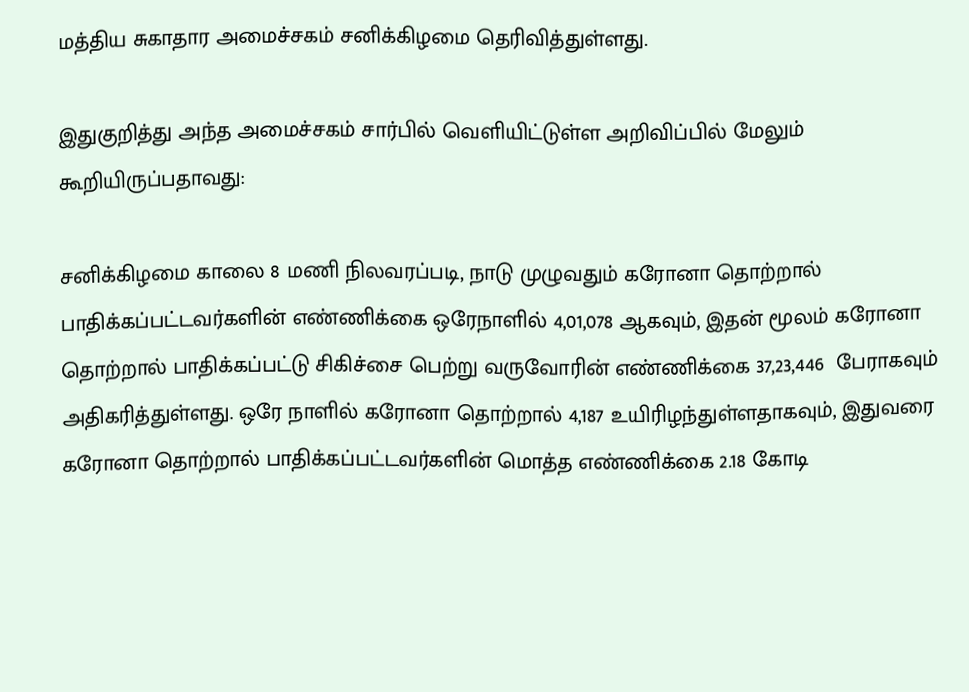மத்திய சுகாதார அமைச்சகம் சனிக்கிழமை தெரிவித்துள்ளது.

இதுகுறித்து அந்த அமைச்சகம் சார்பில் வெளியிட்டுள்ள அறிவிப்பில் மேலும் கூறியிருப்பதாவது:

சனிக்கிழமை காலை 8 மணி நிலவரப்படி, நாடு முழுவதும் கரோனா தொற்றால் பாதிக்கப்பட்டவர்களின் எண்ணிக்கை ஒரேநாளில் 4,01,078 ஆகவும், இதன் மூலம் கரோனா தொற்றால் பாதிக்கப்பட்டு சிகிச்சை பெற்று வருவோரின் எண்ணிக்கை 37,23,446  பேராகவும் அதிகரித்துள்ளது. ஒரே நாளில் கரோனா தொற்றால் 4,187 உயிரிழந்துள்ளதாகவும், இதுவரை கரோனா தொற்றால் பாதிக்கப்பட்டவர்களின் மொத்த எண்ணிக்கை 2.18 கோடி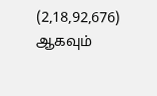(2,18,92,676) ஆகவும்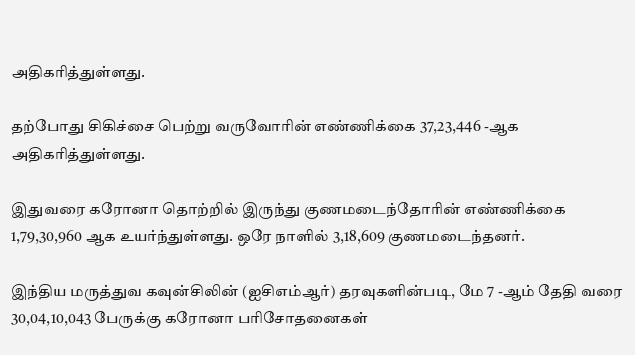அதிகரித்துள்ளது.

தற்போது சிகிச்சை பெற்று வருவோரின் எண்ணிக்கை 37,23,446 -ஆக அதிகரித்துள்ளது.

இதுவரை கரோனா தொற்றில் இருந்து குணமடைந்தோரின் எண்ணிக்கை 1,79,30,960 ஆக உயர்ந்துள்ளது. ஒரே நாளில் 3,18,609 குணமடைந்தனர்.

இந்திய மருத்துவ கவுன்சிலின் (ஐசிஎம்ஆர்) தரவுகளின்படி, மே 7 -ஆம் தேதி வரை 30,04,10,043 பேருக்கு கரோனா பரிசோதனைகள்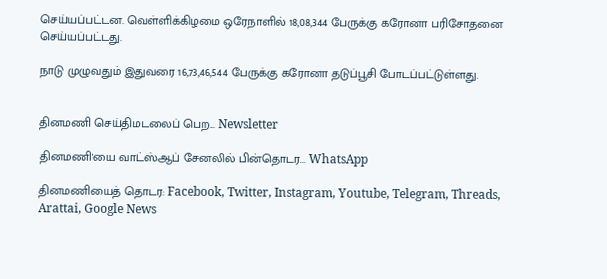செய்யப்பட்டன. வெள்ளிக்கிழமை ஒரேநாளில் 18,08,344 பேருக்கு கரோனா பரிசோதனை செய்யப்பட்டது.

நாடு முழுவதும் இதுவரை 16,73,46,544 பேருக்கு கரோனா தடுப்பூசி போடப்பட்டுள்ளது.


தினமணி செய்திமடலைப் பெற... Newsletter

தினமணி'யை வாட்ஸ்ஆப் சேனலில் பின்தொடர... WhatsApp

தினமணியைத் தொடர: Facebook, Twitter, Instagram, Youtube, Telegram, Threads, Arattai, Google News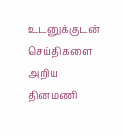உடனுக்குடன் செய்திகளை அறிய தினமணி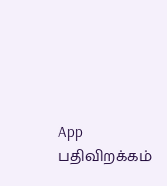App பதிவிறக்கம்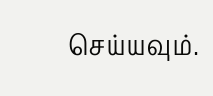செய்யவும்.